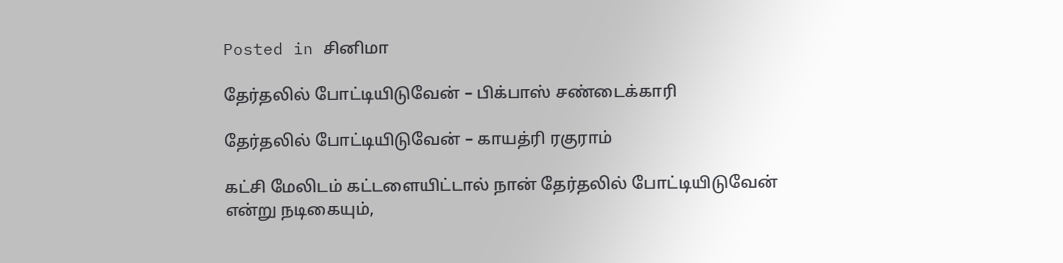Posted in சினிமா

தேர்தலில் போட்டியிடுவேன் – பிக்பாஸ் சண்டைக்காரி

தேர்தலில் போட்டியிடுவேன் – காயத்ரி ரகுராம்

கட்சி மேலிடம் கட்டளையிட்டால் நான் தேர்தலில் போட்டியிடுவேன் என்று நடிகையும்,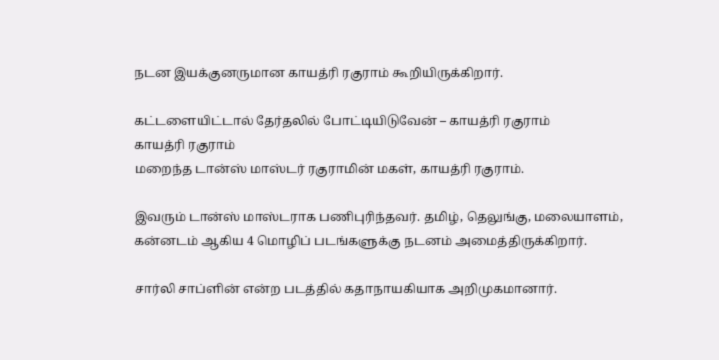நடன இயக்குனருமான காயத்ரி ரகுராம் கூறியிருக்கிறார்.

கட்டளையிட்டால் தேர்தலில் போட்டியிடுவேன் – காயத்ரி ரகுராம்
காயத்ரி ரகுராம்
மறைந்த டான்ஸ் மாஸ்டர் ரகுராமின் மகள், காயத்ரி ரகுராம்.

இவரும் டான்ஸ் மாஸ்டராக பணிபுரிந்தவர். தமிழ், தெலுங்கு, மலையாளம், கன்னடம் ஆகிய 4 மொழிப் படங்களுக்கு நடனம் அமைத்திருக்கிறார்.

சார்லி சாப்ளின் என்ற படத்தில் கதாநாயகியாக அறிமுகமானார்.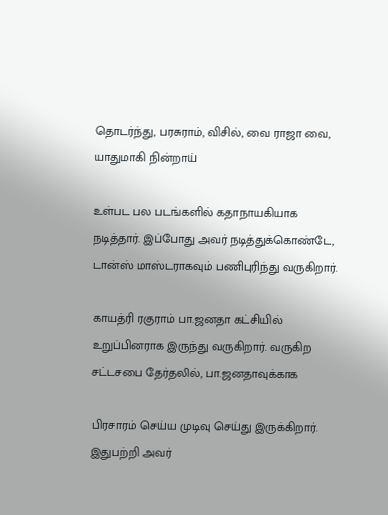தொடர்ந்து, பரசுராம், விசில், வை ராஜா வை, யாதுமாகி நின்றாய்

உள்பட பல படங்களில் கதாநாயகியாக நடித்தார். இப்போது அவர் நடித்துக்கொண்டே, டான்ஸ் மாஸ்டராகவும் பணிபுரிந்து வருகிறார்.

காயத்ரி ரகுராம் பா.ஜனதா கட்சியில் உறுப்பினராக இருந்து வருகிறார். வருகிற சட்டசபை தேர்தலில், பா.ஜனதாவுக்காக

பிரசாரம் செய்ய முடிவு செய்து இருக்கிறார். இதுபற்றி அவர்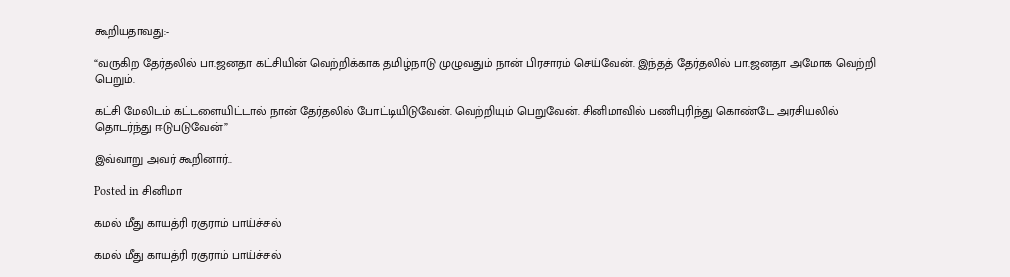கூறியதாவது:-

“வருகிற தேர்தலில் பா.ஜனதா கட்சியின் வெற்றிக்காக தமிழ்நாடு முழுவதும் நான் பிரசாரம் செய்வேன். இந்தத் தேர்தலில் பா.ஜனதா அமோக வெற்றி பெறும்.

கட்சி மேலிடம் கட்டளையிட்டால் நான் தேர்தலில் போட்டியிடுவேன். வெற்றியும் பெறுவேன். சினிமாவில் பணிபுரிந்து கொண்டே அரசியலில் தொடர்ந்து ஈடுபடுவேன்”

இவ்வாறு அவர் கூறினார்..

Posted in சினிமா

கமல் மீது காயத்ரி ரகுராம் பாய்ச்சல்

கமல் மீது காயத்ரி ரகுராம் பாய்ச்சல்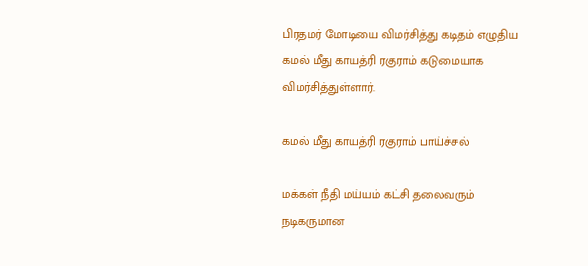பிரதமர் மோடியை விமர்சித்து கடிதம் எழுதிய கமல் மீது காயத்ரி ரகுராம் கடுமையாக விமர்சித்துள்ளார்.

கமல் மீது காயத்ரி ரகுராம் பாய்ச்சல்

மக்கள் நீதி மய்யம் கட்சி தலைவரும் நடிகருமான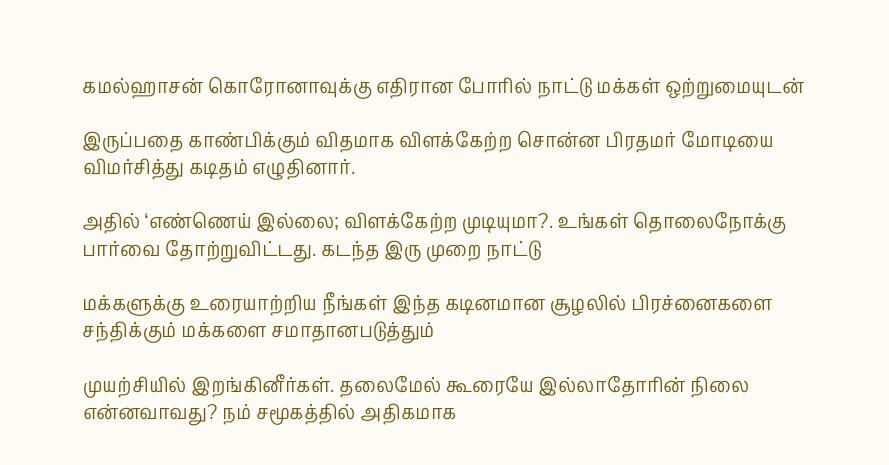கமல்ஹாசன் கொரோனாவுக்கு எதிரான போரில் நாட்டு மக்கள் ஒற்றுமையுடன்

இருப்பதை காண்பிக்கும் விதமாக விளக்கேற்ற சொன்ன பிரதமர் மோடியை விமர்சித்து கடிதம் எழுதினார்.

அதில் ‘எண்ணெய் இல்லை; விளக்கேற்ற முடியுமா?. உங்கள் தொலைநோக்கு பார்வை தோற்றுவிட்டது. கடந்த இரு முறை நாட்டு

மக்களுக்கு உரையாற்றிய நீங்கள் இந்த கடினமான சூழலில் பிரச்னைகளை சந்திக்கும் மக்களை சமாதானபடுத்தும்

முயற்சியில் இறங்கினீர்கள். தலைமேல் கூரையே இல்லாதோரின் நிலை என்னவாவது? நம் சமூகத்தில் அதிகமாக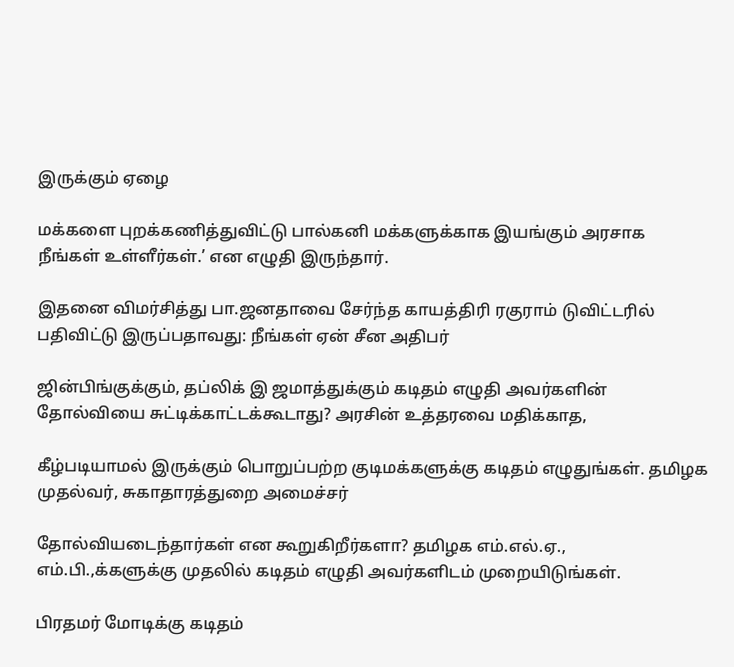இருக்கும் ஏழை

மக்களை புறக்கணித்துவிட்டு பால்கனி மக்களுக்காக இயங்கும் அரசாக நீங்கள் உள்ளீர்கள்.’ என எழுதி இருந்தார்.

இதனை விமர்சித்து பா.ஜனதாவை சேர்ந்த காயத்திரி ரகுராம் டுவிட்டரில் பதிவிட்டு இருப்பதாவது: நீங்கள் ஏன் சீன அதிபர்

ஜின்பிங்குக்கும், தப்லிக் இ ஜமாத்துக்கும் கடிதம் எழுதி அவர்களின் தோல்வியை சுட்டிக்காட்டக்கூடாது? அரசின் உத்தரவை மதிக்காத,

கீழ்படியாமல் இருக்கும் பொறுப்பற்ற குடிமக்களுக்கு கடிதம் எழுதுங்கள். தமிழக முதல்வர், சுகாதாரத்துறை அமைச்சர்

தோல்வியடைந்தார்கள் என கூறுகிறீர்களா? தமிழக எம்.எல்.ஏ., எம்.பி.,க்களுக்கு முதலில் கடிதம் எழுதி அவர்களிடம் முறையிடுங்கள்.

பிரதமர் மோடிக்கு கடிதம்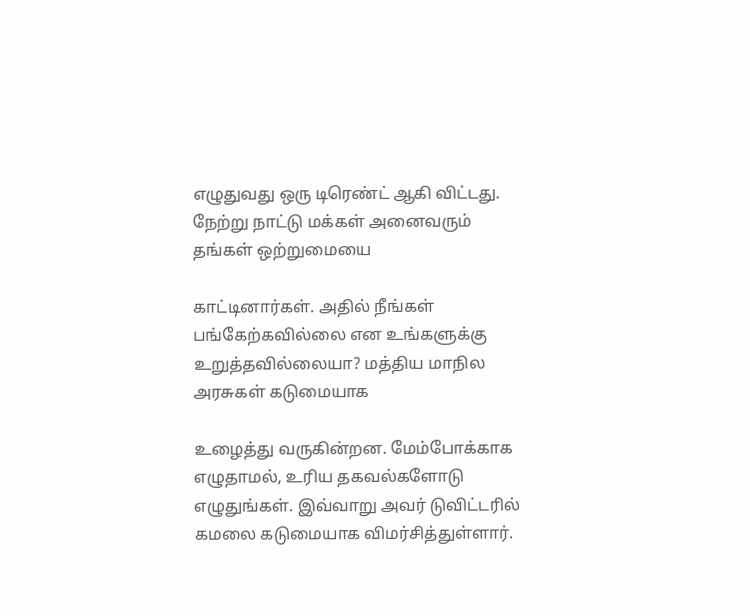எழுதுவது ஒரு டிரெண்ட் ஆகி விட்டது. நேற்று நாட்டு மக்கள் அனைவரும் தங்கள் ஒற்றுமையை

காட்டினார்கள். அதில் நீங்கள் பங்கேற்கவில்லை என உங்களுக்கு உறுத்தவில்லையா? மத்திய மாநில அரசுகள் கடுமையாக

உழைத்து வருகின்றன. மேம்போக்காக எழுதாமல், உரிய தகவல்களோடு எழுதுங்கள். இவ்வாறு அவர் டுவிட்டரில் கமலை கடுமையாக விமர்சித்துள்ளார்.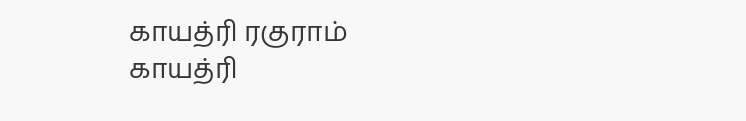காயத்ரி ரகுராம்
காயத்ரி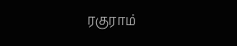ரகுராம்